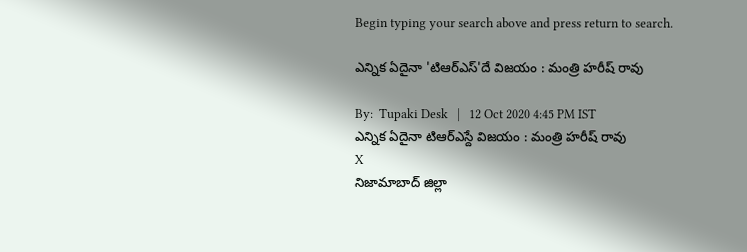Begin typing your search above and press return to search.

ఎన్నిక ఏదైనా 'టిఆర్ఎస్'దే విజయం : మంత్రి హరీష్ రావు

By:  Tupaki Desk   |   12 Oct 2020 4:45 PM IST
ఎన్నిక ఏదైనా టిఆర్ఎస్దే విజయం : మంత్రి హరీష్ రావు
X
నిజామాబాద్ జిల్లా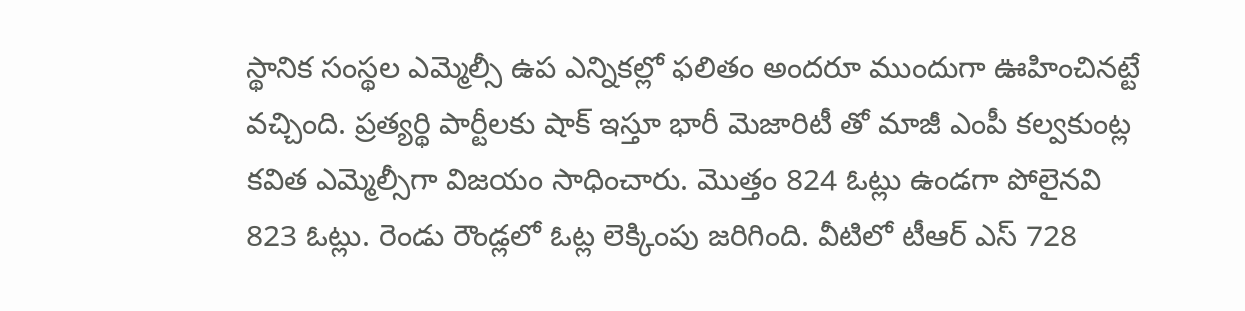స్థానిక సంస్థల ఎమ్మెల్సీ ఉప ఎన్నికల్లో ఫలితం అందరూ ముందుగా ఊహించినట్టే వచ్చింది. ప్రత్యర్థి పార్టీలకు షాక్ ఇస్తూ భారీ మెజారిటీ తో మాజీ ఎంపీ కల్వకుంట్ల కవిత ఎమ్మెల్సీగా విజయం సాధించారు. మొత్తం 824 ఓట్లు ఉండగా పోలైనవి 823 ఓట్లు. రెండు రౌండ్లలో ఓట్ల లెక్కింపు జరిగింది. వీటిలో టీఆర్ ఎస్ 728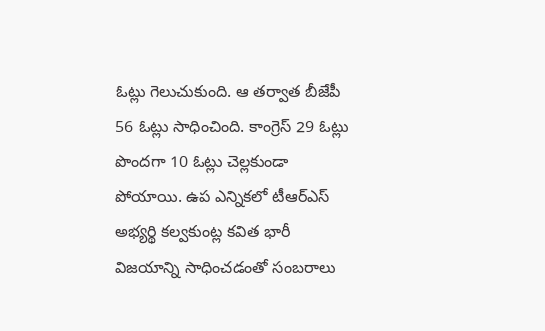ఓట్లు గెలుచుకుంది. ఆ తర్వాత బీజేపీ 56 ఓట్లు సాధించింది. కాంగ్రెస్ 29 ఓట్లు పొందగా 10 ఓట్లు చెల్లకుండా పోయాయి. ఉప ఎన్నికలో టీఆర్‌ఎస్‌ అభ్యర్థి కల్వకుంట్ల కవిత భారీ విజయాన్ని సాధించడంతో సంబరాలు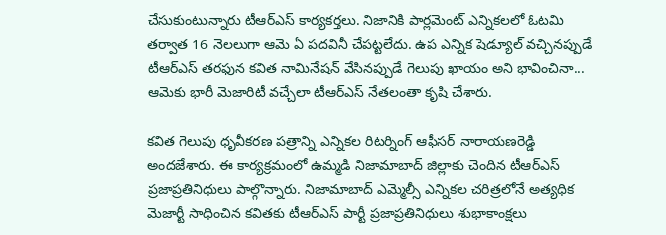చేసుకుంటున్నారు టీఆర్ఎస్ కార్యకర్తలు. నిజానికి పార్లమెంట్‌ ఎన్నికలలో ఓటమి తర్వాత 16 నెలలుగా ఆమె ఏ పదవినీ చేపట్టలేదు. ఉప ఎన్నిక షెడ్యూల్‌ వచ్చినప్పుడే టీఆర్‌ఎస్‌ తరఫున కవిత నామినేషన్‌ వేసినప్పుడే గెలుపు ఖాయం అని భావించినా... ఆమెకు భారీ మెజారిటీ వచ్చేలా టీఆర్ఎస్ నేతలంతా కృషి చేశారు.

కవిత గెలుపు ధృవీక‌ర‌ణ ప‌త్రాన్ని ఎన్నిక‌ల రిట‌ర్నింగ్ ఆఫీస‌ర్ నారాయ‌ణ‌రెడ్డి అంద‌జేశారు. ఈ కార్యక్ర‌మంలో ఉమ్మ‌డి నిజామాబాద్ జిల్లాకు చెందిన టీఆర్ఎస్ ప్ర‌జాప్ర‌తినిధులు పాల్గొన్నారు. నిజామాబాద్ ఎమ్మెల్సీ ఎన్నిక‌ల చ‌రిత్ర‌లోనే అత్య‌ధిక మెజార్టీ సాధించిన క‌విత‌కు టీఆర్ఎస్ పార్టీ ప్ర‌జాప్ర‌తినిధులు శుభాకాంక్ష‌లు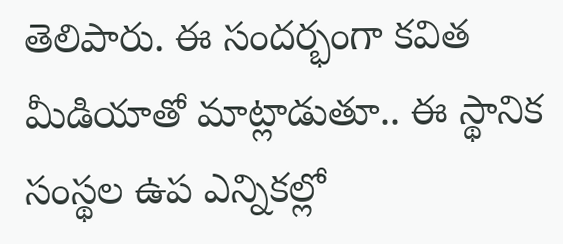తెలిపారు. ఈ సంద‌ర్భంగా క‌విత మీడియాతో మాట్లాడుతూ.. ఈ స్థానిక సంస్థ‌ల ఉప ఎన్నిక‌ల్లో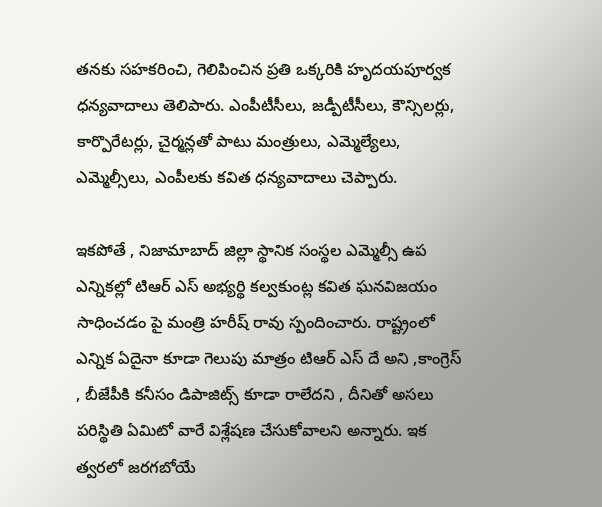త‌న‌కు స‌హ‌క‌రించి, గెలిపించిన ప్ర‌తి ఒక్క‌రికి హృద‌య‌పూర్వ‌క ధ‌న్య‌వాదాలు తెలిపారు. ఎంపీటీసీలు, జ‌డ్పీటీసీలు, కౌన్సిల‌ర్లు, కార్పొరేట‌ర్లు, చైర్మ‌న్ల‌తో పాటు మంత్రులు, ఎమ్మెల్యేలు, ఎమ్మెల్సీలు, ఎంపీల‌కు క‌విత ధ‌న్య‌వాదాలు చెప్పారు.

ఇకపోతే , నిజామాబాద్ జిల్లా స్థానిక సంస్థల ఎమ్మెల్సీ ఉప ఎన్నికల్లో టిఆర్ ఎస్ అభ్యర్థి కల్వకుంట్ల కవిత ఘనవిజయం సాధించడం పై మంత్రి హరీష్ రావు స్పందించారు. రాష్ట్రంలో ఎన్నిక ఏదైనా కూడా గెలుపు మాత్రం టిఆర్ ఎస్ దే అని ,కాంగ్రెస్ , బీజేపీకి కనీసం డిపాజిట్స్ కూడా రాలేదని , దీనితో అసలు పరిస్థితి ఏమిటో వారే విశ్లేషణ చేసుకోవాలని అన్నారు. ఇక త్వరలో జరగబోయే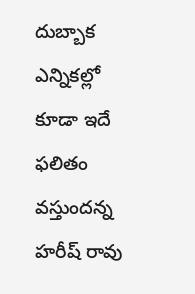దుబ్బాక ఎన్నికల్లో కూడా ఇదే ఫలితం వస్తుందన్న హరీష్ రావు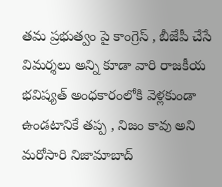తమ ప్రభుత్వం పై కాంగ్రెస్ , బీజేపీ చేసే విమర్శలు అన్ని కూడా వారి రాజకీయ భవిష్యత్ అంధకారంలోకి వెళ్లకుండా ఉండటానికే తప్ప , నిజం కావు అని మరోసారి నిజామాబాద్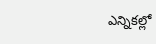ఎన్నికల్లో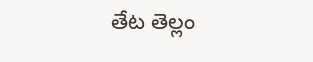తేట తెల్లం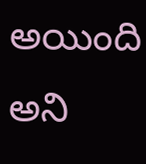అయింది అని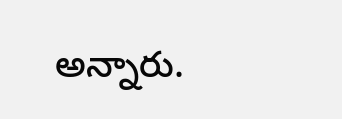అన్నారు.